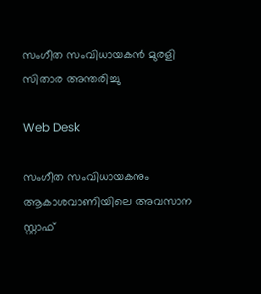സംഗീത സംവിധായകൻ മുരളി സിതാര അന്തരിച്ചു

Web Desk

സംഗീത സംവിധായകനും ആകാശവാണിയിലെ അവസാന സ്റ്റാഫ്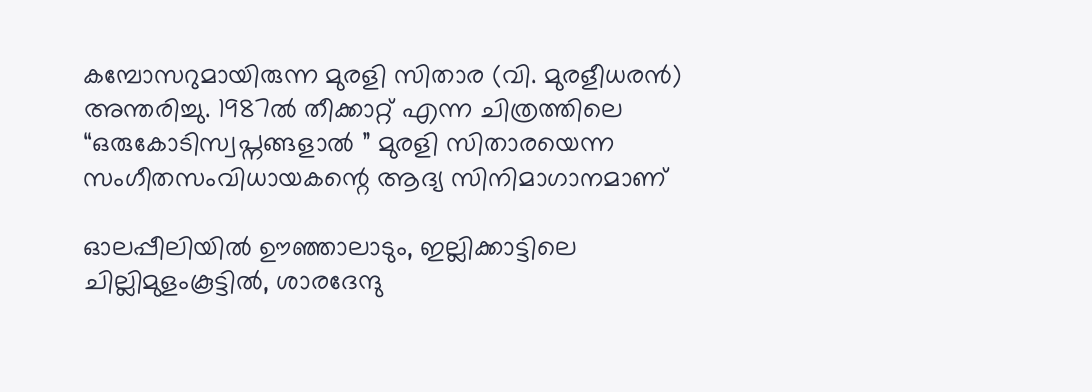കമ്പോസറുമായിരുന്ന മുരളി സിതാര (വി. മുരളീധരന്‍) അന്തരിച്ചു. 1987ൽ തീക്കാറ്റ് എന്ന ചിത്രത്തിലെ “ഒരുകോടിസ്വപ്നങ്ങളാൽ ” മുരളി സിതാരയെന്ന സംഗീതസംവിധായകന്റെ ആദ്യ സിനിമാഗാനമാണ്

ഓലപ്പീലിയില്‍ ഊഞ്ഞാലാടും, ഇല്ലിക്കാട്ടിലെ ചില്ലിമുളംകൂട്ടില്‍, ശാരദേന്ദു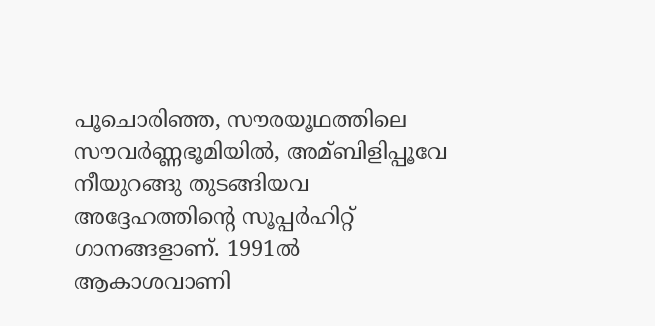പൂചൊരിഞ്ഞ, സൗരയൂഥത്തിലെ സൗവര്‍ണ്ണഭൂമിയില്‍, അമ്ബിളിപ്പൂവേ നീയുറങ്ങു തുടങ്ങിയവ അദ്ദേഹത്തിന്റെ സൂപ്പര്‍ഹിറ്റ് ഗാനങ്ങളാണ്. 1991ല്‍ ആകാശവാണി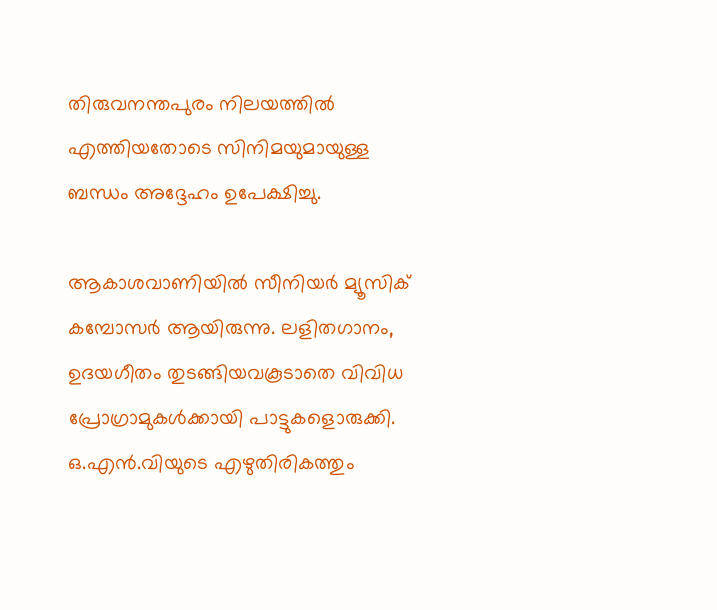തിരുവനന്തപുരം നിലയത്തില്‍ എത്തിയതോടെ സിനിമയുമായുള്ള ബന്ധം അദ്ദേഹം ഉപേക്ഷിച്ചു.

ആകാശവാണിയിൽ സീനിയർ മ്യൂസിക് കമ്പോസർ ആയിരുന്നു. ലളിതഗാനം, ഉദയഗീതം തുടങ്ങിയവകൂടാതെ വിവിധ പ്രോഗ്രാമുകൾക്കായി പാട്ടുകളൊരുക്കി. ഒ.എന്‍.വിയുടെ എഴുതിരികത്തും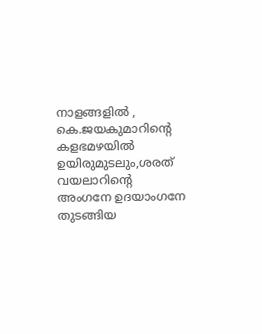നാളങ്ങളിൽ , കെ.ജയകുമാറിന്റെ കളഭമഴയിൽ ഉയിരുമുടലും,ശരത് വയലാറിന്റെ അംഗനേ ഉദയാംഗനേ തുടങ്ങിയ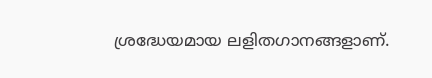ശ്രദ്ധേയമായ ലളിതഗാനങ്ങളാണ്.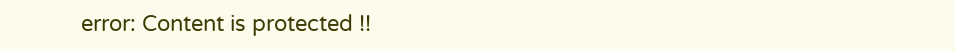error: Content is protected !!